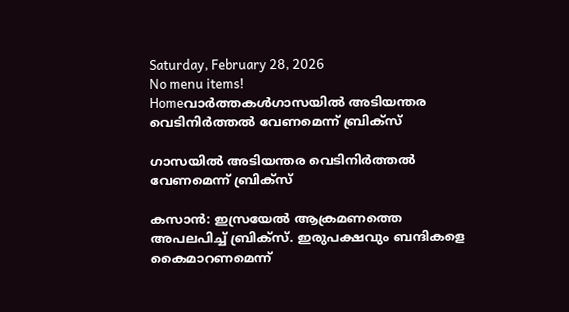Saturday, February 28, 2026
No menu items!
Homeവാർത്തകൾഗാസയില്‍ അടിയന്തര വെടിനിര്‍ത്തല്‍ വേണമെന്ന് ബ്രിക്‌സ്

ഗാസയില്‍ അടിയന്തര വെടിനിര്‍ത്തല്‍ വേണമെന്ന് ബ്രിക്‌സ്

കസാന്‍: ഇസ്രയേല്‍ ആക്രമണത്തെ അപലപിച്ച് ബ്രിക്‌സ്. ഇരുപക്ഷവും ബന്ദികളെ കൈമാറണമെന്ന്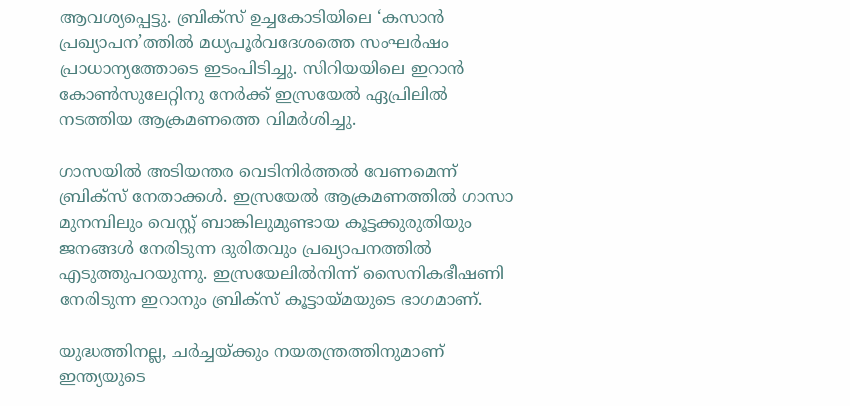ആവശ്യപ്പെട്ടു. ബ്രിക്‌സ് ഉച്ചകോടിയിലെ ‘കസാന്‍ പ്രഖ്യാപന’ത്തില്‍ മധ്യപൂര്‍വദേശത്തെ സംഘര്‍ഷം പ്രാധാന്യത്തോടെ ഇടംപിടിച്ചു. സിറിയയിലെ ഇറാന്‍ കോണ്‍സുലേറ്റിനു നേര്‍ക്ക് ഇസ്രയേല്‍ ഏപ്രിലില്‍ നടത്തിയ ആക്രമണത്തെ വിമര്‍ശിച്ചു.

ഗാസയില്‍ അടിയന്തര വെടിനിര്‍ത്തല്‍ വേണമെന്ന് ബ്രിക്‌സ് നേതാക്കള്‍. ഇസ്രയേല്‍ ആക്രമണത്തില്‍ ഗാസാ മുനമ്പിലും വെസ്റ്റ് ബാങ്കിലുമുണ്ടായ കൂട്ടക്കുരുതിയും ജനങ്ങള്‍ നേരിടുന്ന ദുരിതവും പ്രഖ്യാപനത്തില്‍ എടുത്തുപറയുന്നു. ഇസ്രയേലില്‍നിന്ന് സൈനികഭീഷണി നേരിടുന്ന ഇറാനും ബ്രിക്‌സ് കൂട്ടായ്മയുടെ ഭാഗമാണ്.

യുദ്ധത്തിനല്ല, ചര്‍ച്ചയ്ക്കും നയതന്ത്രത്തിനുമാണ് ഇന്ത്യയുടെ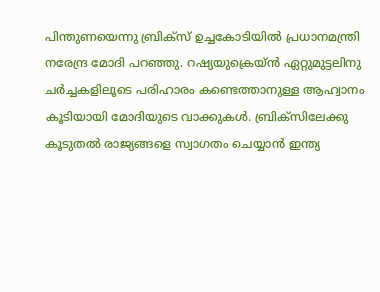പിന്തുണയെന്നു ബ്രിക്‌സ് ഉച്ചകോടിയില്‍ പ്രധാനമന്ത്രി നരേന്ദ്ര മോദി പറഞ്ഞു. റഷ്യയുക്രെയ്ന്‍ ഏറ്റുമുട്ടലിനു ചര്‍ച്ചകളിലൂടെ പരിഹാരം കണ്ടെത്താനുള്ള ആഹ്വാനം കൂടിയായി മോദിയുടെ വാക്കുകള്‍. ബ്രിക്‌സിലേക്കു കൂടുതല്‍ രാജ്യങ്ങളെ സ്വാഗതം ചെയ്യാന്‍ ഇന്ത്യ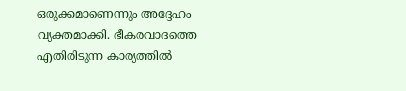ഒരുക്കമാണെന്നും അദ്ദേഹം വ്യക്തമാക്കി. ഭീകരവാദത്തെ എതിരിടുന്ന കാര്യത്തില്‍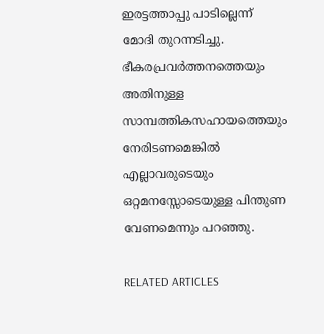ഇരട്ടത്താപ്പു പാടില്ലെന്ന് മോദി തുറന്നടിച്ചു. ഭീകരപ്രവര്‍ത്തനത്തെയും അതിനുള്ള സാമ്പത്തികസഹായത്തെയും നേരിടണമെങ്കില്‍ എല്ലാവരുടെയും ഒറ്റമനസ്സോടെയുള്ള പിന്തുണ വേണമെന്നും പറഞ്ഞു.

RELATED ARTICLES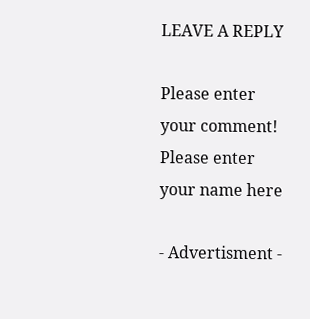LEAVE A REPLY

Please enter your comment!
Please enter your name here

- Advertisment -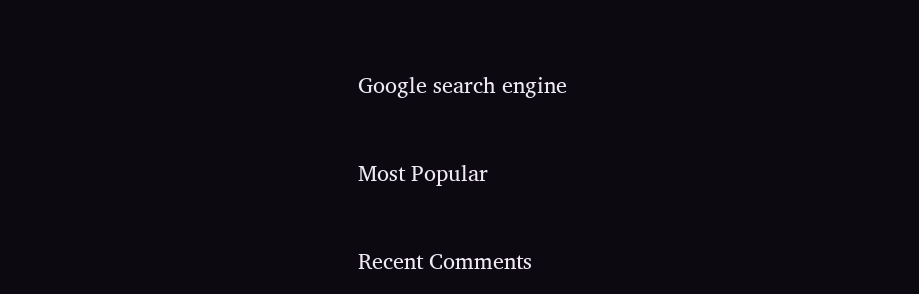Google search engine

Most Popular

Recent Comments